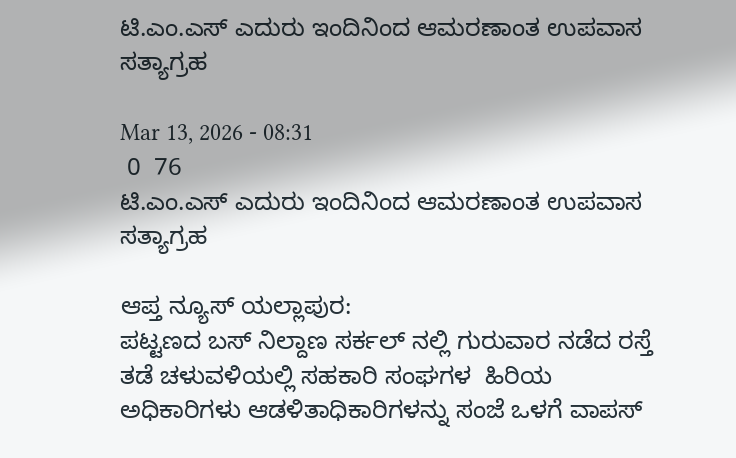ಟಿ.ಎಂ.ಎಸ್ ಎದುರು ಇಂದಿನಿಂದ ಆಮರಣಾಂತ ಉಪವಾಸ ಸತ್ಯಾಗ್ರಹ

Mar 13, 2026 - 08:31
 0  76
ಟಿ.ಎಂ.ಎಸ್ ಎದುರು ಇಂದಿನಿಂದ ಆಮರಣಾಂತ ಉಪವಾಸ ಸತ್ಯಾಗ್ರಹ

ಆಪ್ತ ನ್ಯೂಸ್ ಯಲ್ಲಾಪುರ:
ಪಟ್ಟಣದ ಬಸ್ ನಿಲ್ದಾಣ ಸರ್ಕಲ್ ನಲ್ಲಿ ಗುರುವಾರ ನಡೆದ ರಸ್ತೆ ತಡೆ ಚಳುವಳಿಯಲ್ಲಿ ಸಹಕಾರಿ ಸಂಘಗಳ  ಹಿರಿಯ ಅಧಿಕಾರಿಗಳು ಆಡಳಿತಾಧಿಕಾರಿಗಳನ್ನು ಸಂಜೆ ಒಳಗೆ ವಾಪಸ್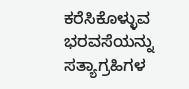ಕರೆಸಿಕೊಳ್ಳುವ ಭರವಸೆಯನ್ನು ಸತ್ಯಾಗ್ರಹಿಗಳ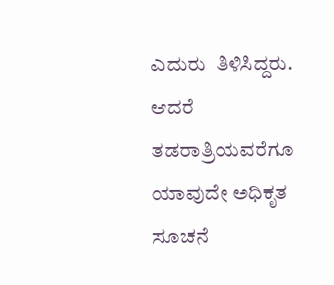ಎದುರು  ತಿಳಿಸಿದ್ದರು. ಆದರೆ ತಡರಾತ್ರಿಯವರೆಗೂ ಯಾವುದೇ ಅಧಿಕೃತ ಸೂಚನೆ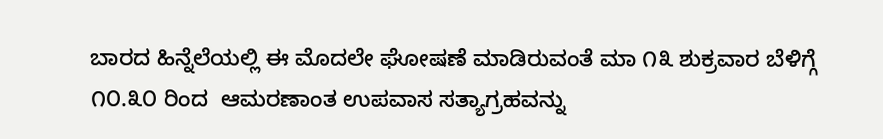ಬಾರದ ಹಿನ್ನೆಲೆಯಲ್ಲಿ ಈ ಮೊದಲೇ ಘೋಷಣೆ ಮಾಡಿರುವಂತೆ ಮಾ ೧೩ ಶುಕ್ರವಾರ ಬೆಳಿಗ್ಗೆ ೧೦.೩೦ ರಿಂದ  ಆಮರಣಾಂತ ಉಪವಾಸ ಸತ್ಯಾಗ್ರಹವನ್ನು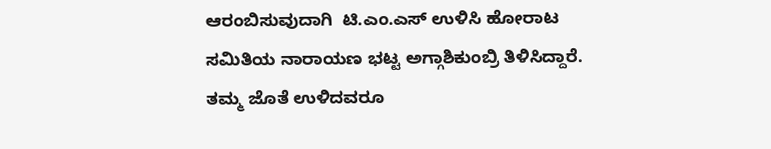ಆರಂಬಿಸುವುದಾಗಿ  ಟಿ.ಎಂ.ಎಸ್ ಉಳಿಸಿ ಹೋರಾಟ ಸಮಿತಿಯ ನಾರಾಯಣ ಭಟ್ಟ ಅಗ್ಗಾಶಿಕುಂಬ್ರಿ ತಿಳಿಸಿದ್ದಾರೆ. ತಮ್ಮ ಜೊತೆ ಉಳಿದವರೂ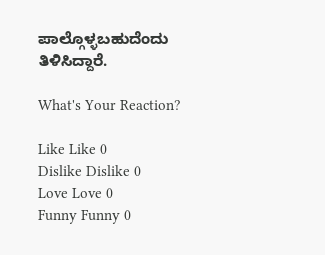ಪಾಲ್ಗೊಳ್ಳಬಹುದೆಂದು ತಿಳಿಸಿದ್ದಾರೆ.

What's Your Reaction?

Like Like 0
Dislike Dislike 0
Love Love 0
Funny Funny 0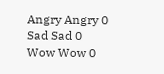Angry Angry 0
Sad Sad 0
Wow Wow 0